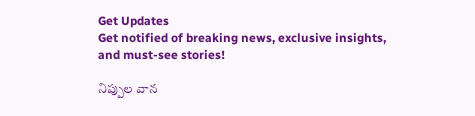Get Updates
Get notified of breaking news, exclusive insights, and must-see stories!

నిప్పుల వాన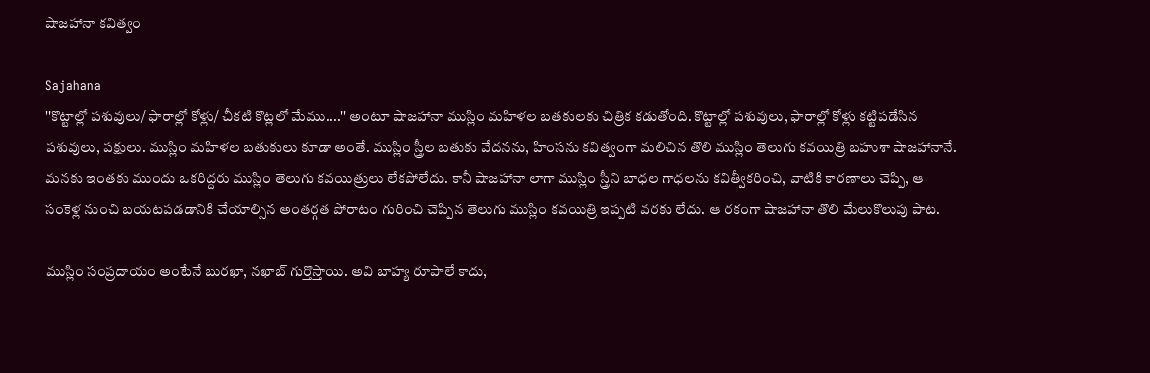షాజహానా కవిత్వం

Sajahana
''కొట్టాల్లో పశువులు/ ఫారాల్లో కోళ్లు/ చీకటి కొట్లలో మేము....'' అంటూ షాజహానా ముస్లిం మహిళల బతకులకు చిత్రిక కడుతోంది. కొట్టాల్లో పశువులు, ఫారాల్లో కోళ్లు కట్టిపడేసిన పశువులు, పక్షులు. ముస్లిం మహిళల బతుకులు కూడా అంతే. ముస్లిం స్త్రీల బతుకు వేదనను, హింసను కవిత్వంగా మలిచిన తొలి ముస్లిం తెలుగు కవయిత్రి బహుశా షాజహానానే. మనకు ఇంతకు ముందు ఒకరిద్దరు ముస్లిం తెలుగు కవయిత్రులు లేకపోలేదు. కానీ షాజహానా లాగా ముస్లిం స్త్రీని బాధల గాధలను కవిత్వీకరించి, వాటికి కారణాలు చెప్పి, ఆ సంకెళ్ల నుంచి బయటపడడానికి చేయాల్సిన అంతర్గత పోరాటం గురించి చెప్పిన తెలుగు ముస్లిం కవయిత్రి ఇప్పటి వరకు లేదు. ఆ రకంగా షాజహానా తొలి మేలుకొలుపు పాట.

ముస్లిం సంప్రదాయం అంటేనే బురఖా, నఖాబ్‌ గుర్తొస్తాయి. అవి బాహ్య రూపాలే కాదు,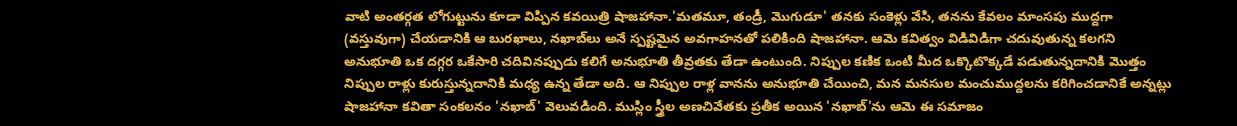వాటి అంతర్గత లోగుట్టును కూడా విప్పిన కవయిత్రి షాజహానా.'మతమూ, తండ్రీ, మొగుడూ' తనకు సంకెళ్లు వేసి, తనను కేవలం మాంసపు ముద్దగా (వస్తువుగా) చేయడానికి ఆ బురఖాలు, నఖాబ్‌లు అనే స్పష్టమైన అవగాహనతో పలికింది షాజహానా. ఆమె కవిత్వం విడివిడిగా చదువుతున్న కలగని అనుభూతి ఒక దగ్గర ఒకేసారి చదివినప్పుడు కలిగే అనుభూతి తీవ్రతకు తేడా ఉంటుంది. నిప్పుల కణిక ఒంటి మీద ఒక్కొటొక్కడే పడుతున్నదానికి మొత్తం నిప్పుల రాళ్లు కురుస్తున్నదానికి మధ్య ఉన్న తేడా అది. ఆ నిప్పుల రాళ్ల వానను అనుభూతి చేయించి, మన మనసుల మంచుముద్దలను కరిగించడానికే అన్నట్లు షాజహానా కవితా సంకలనం 'నఖాబ్‌' వెలువడింది. ముస్లిం స్త్రీల అణచివేతకు ప్రతీక అయిన 'నఖాబ్‌'ను ఆమె ఈ సమాజం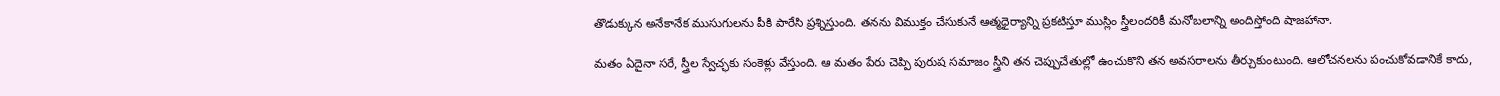తొడుక్కున అనేకానేక ముసుగులను పీకి పారేసి ప్రశ్నిస్తుంది. తనను విముక్తం చేసుకునే ఆత్మధైర్యాన్ని ప్రకటిస్తూ ముస్లిం స్త్రీలందరికీ మనోబలాన్ని అందిస్తోంది షాజహానా.

మతం ఏదైనా సరే, స్త్రీల స్వేచ్ఛకు సంకెళ్లు వేస్తుంది. ఆ మతం పేరు చెప్పి పురుష సమాజం స్త్రీని తన చెప్పుచేతుల్లో ఉంచుకొని తన అవసరాలను తీర్చుకుంటుంది. ఆలోచనలను పంచుకోవడానికే కాదు,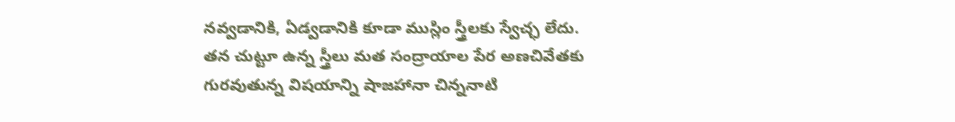నవ్వడానికి, ఏడ్వడానికి కూడా ముస్లిం స్త్రీలకు స్వేచ్ఛ లేదు. తన చుట్టూ ఉన్న స్త్రీలు మత సంద్రాయాల పేర అణచివేతకు గురవుతున్న విషయాన్ని షాజహానా చిన్ననాటి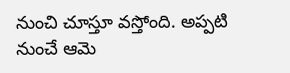నుంచి చూస్తూ వస్తోంది. అప్పటి నుంచే ఆమె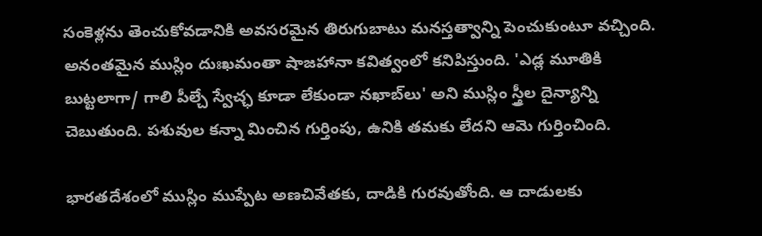సంకెళ్లను తెంచుకోవడానికి అవసరమైన తిరుగుబాటు మనస్తత్వాన్ని పెంచుకుంటూ వచ్చింది. అనంతమైన ముస్లిం దుఃఖమంతా షాజహానా కవిత్వంలో కనిపిస్తుంది. 'ఎడ్ల మూతికి బుట్టలాగా/ గాలి పీల్చే స్వేచ్ఛ కూడా లేకుండా నఖాబ్‌లు' అని ముస్లిం స్త్రీల దైన్యాన్ని చెబుతుంది. పశువుల కన్నా మించిన గుర్తింపు, ఉనికి తమకు లేదని ఆమె గుర్తించింది.

భారతదేశంలో ముస్లిం ముప్పేట అణచివేతకు, దాడికి గురవుతోంది. ఆ దాడులకు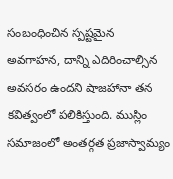సంబంధించిన స్పష్టమైన అవగాహన, దాన్ని ఎదిరించాల్సిన అవసరం ఉందని షాజహానా తన కవిత్వంలో పలికిస్తుంది. ముస్లిం సమాజంలో అంతర్గత ప్రజాస్వామ్యం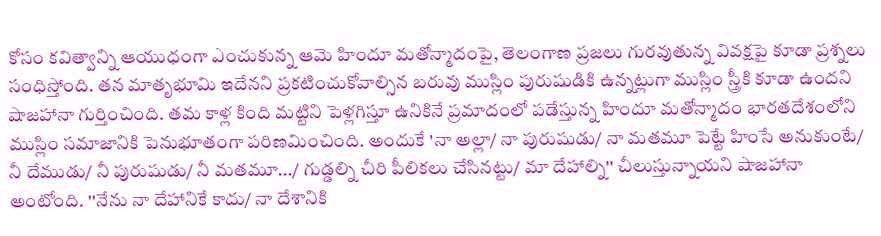కోసం కవిత్వాన్ని ఆయుధంగా ఎంచుకున్న ఆమె హిందూ మతోన్మాదంపై, తెలంగాణ ప్రజలు గురవుతున్న వివక్షపై కూడా ప్రశ్నలు సంధిస్తోంది. తన మాతృభూమి ఇదేనని ప్రకటించుకోవాల్సిన బరువు ముస్లిం పురుషుడికి ఉన్నట్లుగా ముస్లిం స్త్రీకి కూడా ఉందని షాజహానా గుర్తించింది. తమ కాళ్ల కింది మట్టిని పెళ్లగిస్తూ ఉనికినే ప్రమాదంలో పడేస్తున్న హిందూ మతోన్మాదం భారతదేశంలోని ముస్లిం సమాజానికి పెనుభూతంగా పరిణమించింది. అందుకే 'నా అల్లా/ నా పురుషుడు/ నా మతమూ పెట్టే హింసే అనుకుంటే/ నీ దేముడు/ నీ పురుషుడు/ నీ మతమూ.../ గుడ్డల్ని చీరి పీలికలు చేసినట్టు/ మా దేహాల్ని'' చీలుస్తున్నాయని షాజహానా అంటోంది. ''నేను నా దేహానికే కాదు/ నా దేశానికి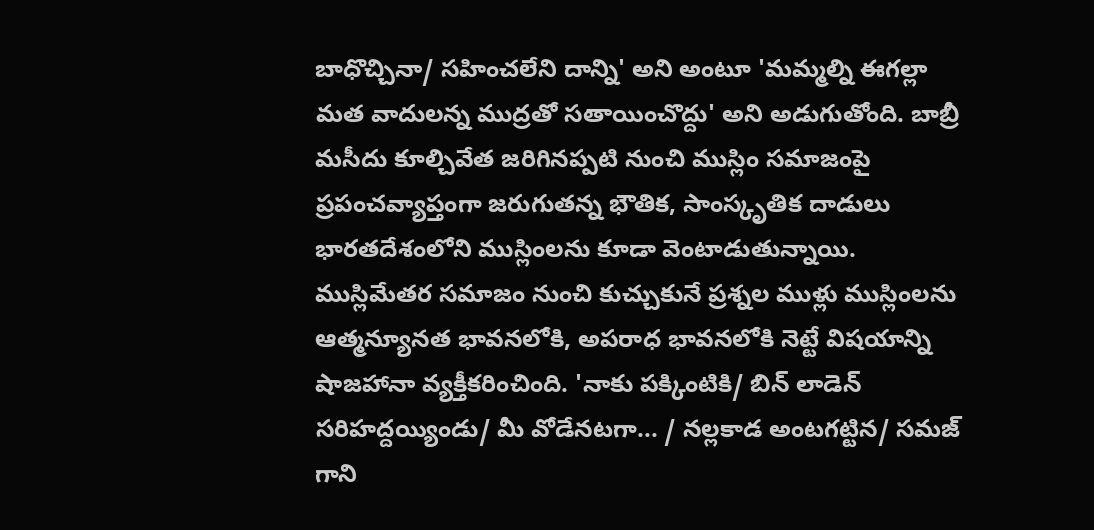బాధొచ్చినా/ సహించలేని దాన్ని' అని అంటూ 'మమ్మల్ని ఈగల్లా మత వాదులన్న ముద్రతో సతాయించొద్దు' అని అడుగుతోంది. బాబ్రీ మసీదు కూల్చివేత జరిగినప్పటి నుంచి ముస్లిం సమాజంపై ప్రపంచవ్యాప్తంగా జరుగుతన్న భౌతిక, సాంస్కృతిక దాడులు భారతదేశంలోని ముస్లింలను కూడా వెంటాడుతున్నాయి. ముస్లిమేతర సమాజం నుంచి కుచ్చుకునే ప్రశ్నల ముళ్లు ముస్లింలను ఆత్మన్యూనత భావనలోకి, అపరాధ భావనలోకి నెట్టే విషయాన్ని షాజహానా వ్యక్తీకరించింది. 'నాకు పక్కింటికి/ బిన్‌ లాడెన్‌ సరిహద్దయ్యిండు/ మీ వోడేనటగా... / నల్లకాడ అంటగట్టిన/ సమజ్‌ గాని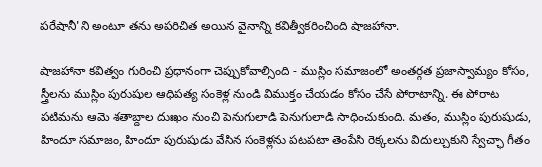పరేషానీ'ని అంటూ తను అపరిచిత అయిన వైనాన్ని కవిత్వీకరించింది షాజహానా.

షాజహానా కవిత్వం గురించి ప్రధానంగా చెప్పుకోవాల్సింది - ముస్లిం సమాజంలో అంతర్గత ప్రజాస్వామ్యం కోసం, స్త్రీలను ముస్లిం పురుషుల ఆధిపత్య సంకెళ్ల నుండి విముక్తం చేయడం కోసం చేసే పోరాటాన్ని. ఈ పోరాట పటిమను ఆమె శతాబ్దాల దుఃఖం నుంచి పెనుగులాడి పెనుగులాడి సాధించుకుంది. మతం, ముస్లిం పురుషుడు, హిందూ సమాజం, హిందూ పురుషుడు వేసిన సంకెళ్లను పటపటా తెంపేసి రెక్కలను విదుల్చుకుని స్వేచ్ఛా గీతం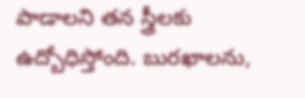పాడాలని తన స్త్రీలకు ఉద్బోధిస్తోంది. బురఖాలను,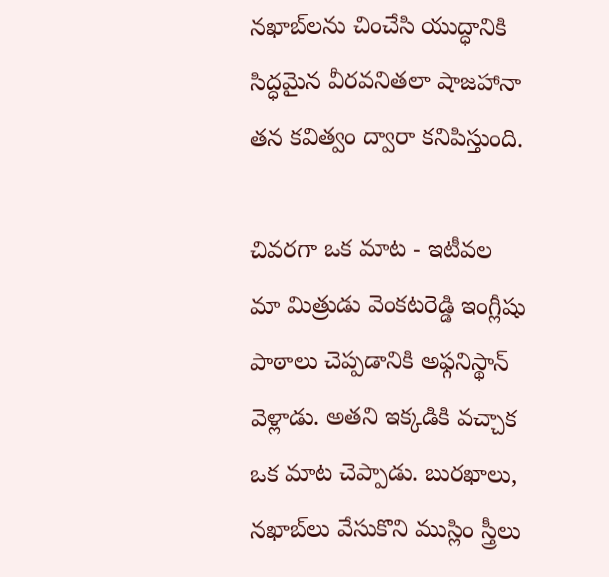నఖాబ్‌లను చించేసి యుద్ధానికి సిద్ధమైన వీరవనితలా షాజహానా తన కవిత్వం ద్వారా కనిపిస్తుంది.

చివరగా ఒక మాట - ఇటీవల మా మిత్రుడు వెంకటరెడ్డి ఇంగ్లీషు పాఠాలు చెప్పడానికి అఫ్గనిస్థాన్‌ వెళ్లాడు. అతని ఇక్కడికి వచ్చాక ఒక మాట చెప్పాడు. బురఖాలు, నఖాబ్‌లు వేసుకొని ముస్లిం స్త్రీలు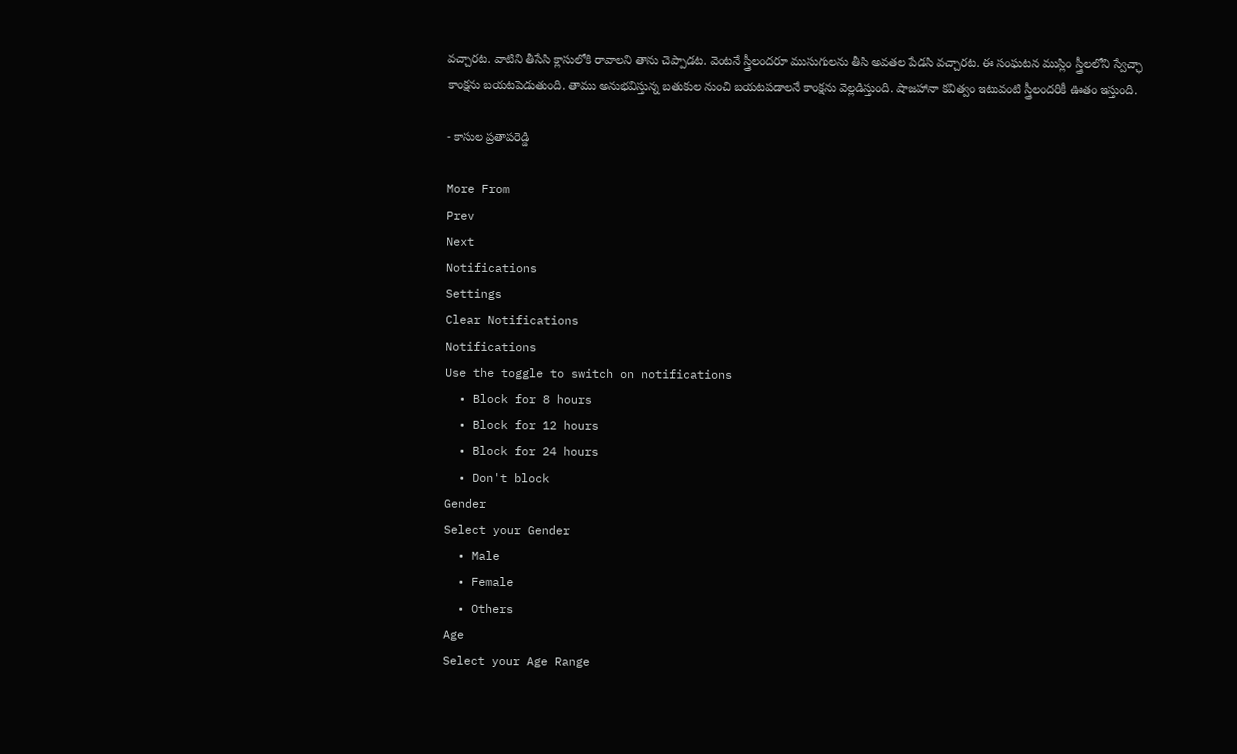వచ్చారట. వాటిని తీసేసి క్లాసులోకి రావాలని తాను చెప్పాడట. వెంటనే స్త్రీలందరూ ముసుగులను తీసి అవతల పేడసి వచ్చారట. ఈ సంఘటన ముస్లిం స్త్రీలలోని స్వేచ్ఛా కాంక్షను బయటపెడుతుంది. తాము అనుభవిస్తున్న బతుకుల నుంచి బయటపడాలనే కాంక్షను వెల్లడిస్తుంది. షాజహానా కవిత్వం ఇటువంటి స్త్రీలందరికీ ఊతం ఇస్తుంది.

- కాసుల ప్రతాపరెడ్డి

More From
Prev
Next
Notifications
Settings
Clear Notifications
Notifications
Use the toggle to switch on notifications
  • Block for 8 hours
  • Block for 12 hours
  • Block for 24 hours
  • Don't block
Gender
Select your Gender
  • Male
  • Female
  • Others
Age
Select your Age Range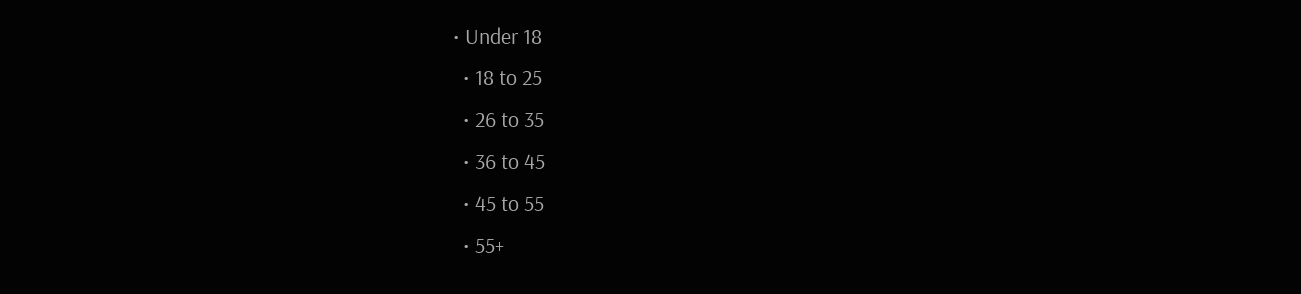• Under 18
  • 18 to 25
  • 26 to 35
  • 36 to 45
  • 45 to 55
  • 55+